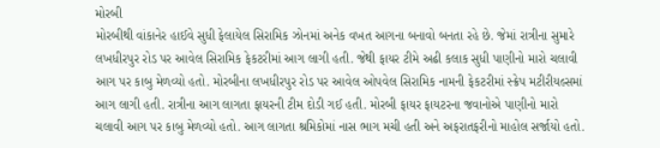મોરબી
મોરબીથી વાંકાનેર હાઈવે સુધી ફેલાયેલ સિરામિક ઝોનમાં અનેક વખત આગના બનાવો બનતા રહે છે. જેમાં રાત્રીના સુમારે લખધીરપુર રોડ પર આવેલ સિરામિક ફેકટરીમાં આગ લાગી હતી. જેથી ફાયર ટીમે અઢી કલાક સુધી પાણીનો મારો ચલાવી આગ પર કાબુ મેળવ્યો હતો. મોરબીના લખધીરપુર રોડ પર આવેલ ઓપવેલ સિરામિક નામની ફેકટરીમાં સ્ક્રેપ મટીરીયલ્સમાં આગ લાગી હતી. રાત્રીના આગ લાગતા ફાયરની ટીમ દોડી ગઈ હતી. મોરબી ફાયર ફાયટરના જવાનોએ પાણીનો મારો ચલાવી આગ પર કાબુ મેળવ્યો હતો. આગ લાગતા શ્રમિકોમાં નાસ ભાગ મચી હતી અને અફરાતફરીનો માહોલ સર્જાયો હતો.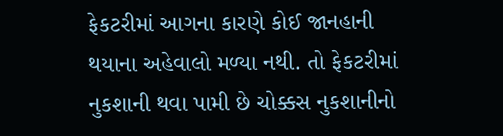ફેકટરીમાં આગના કારણે કોઈ જાનહાની થયાના અહેવાલો મળ્યા નથી. તો ફેકટરીમાં નુકશાની થવા પામી છે ચોક્કસ નુકશાનીનો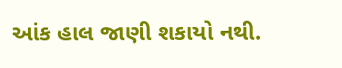આંક હાલ જાણી શકાયો નથી.